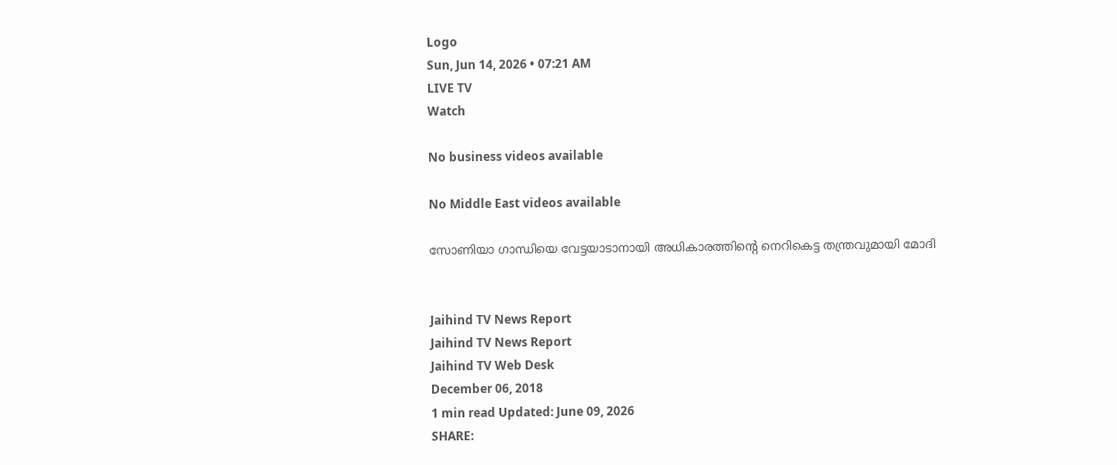Logo
Sun, Jun 14, 2026 • 07:21 AM
LIVE TV
Watch

No business videos available

No Middle East videos available

സോണിയാ ഗാന്ധിയെ വേട്ടയാടാനായി അധികാരത്തിന്‍റെ നെറികെട്ട തന്ത്രവുമായി മോദി


Jaihind TV News Report
Jaihind TV News Report
Jaihind TV Web Desk
December 06, 2018
1 min read Updated: June 09, 2026
SHARE: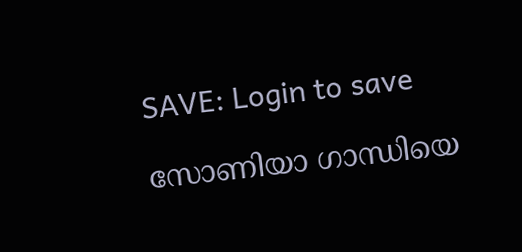SAVE: Login to save

സോണിയാ ഗാന്ധിയെ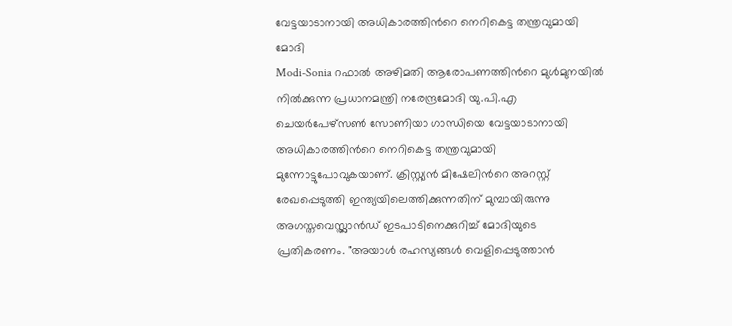വേട്ടയാടാനായി അധികാരത്തിന്‍റെ നെറികെട്ട തന്ത്രവുമായി മോദി
Modi-Sonia റഫാല്‍ അഴിമതി ആരോപണത്തിന്‍റെ മുള്‍മുനയില്‍ നില്‍ക്കുന്ന പ്രധാനമന്ത്രി നരേന്ദ്രമോദി യു.പി.എ ചെയര്‍പേഴ്സണ്‍ സോണിയാ ഗാന്ധിയെ വേട്ടയാടാനായി അധികാരത്തിന്‍റെ നെറികെട്ട തന്ത്രവുമായി മുന്നോട്ടുപോവുകയാണ്. ക്രിസ്റ്റ്യന്‍ മിഷേലിന്‍റെ അറസ്റ്റ് രേഖപ്പെടുത്തി ഇന്ത്യയിലെത്തിക്കുന്നതിന് മുമ്പായിരുന്നു അഗസ്തവെസ്റ്റ്ലാന്‍ഡ് ഇടപാടിനെക്കുറിച്ച് മോദിയുടെ പ്രതികരണം. "അയാള്‍ രഹസ്യങ്ങള്‍ വെളിപ്പെടുത്താന്‍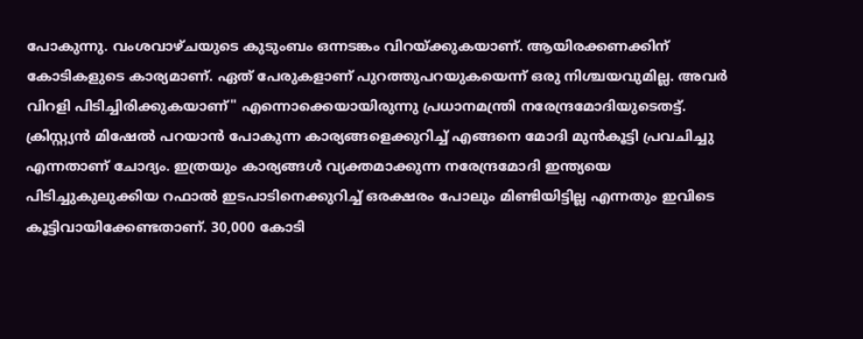പോകുന്നു. വംശവാഴ്ചയുടെ കുടുംബം ഒന്നടങ്കം വിറയ്ക്കുകയാണ്. ആയിരക്കണക്കിന് കോടികളുടെ കാര്യമാണ്. ഏത് പേരുകളാണ് പുറത്തുപറയുകയെന്ന് ഒരു നിശ്ചയവുമില്ല. അവര്‍ വിറളി പിടിച്ചിരിക്കുകയാണ്" എന്നൊക്കെയായിരുന്നു പ്രധാനമന്ത്രി നരേന്ദ്രമോദിയുടെതട്ട്. ക്രിസ്റ്റ്യന്‍ മിഷേല്‍ പറയാന്‍ പോകുന്ന കാര്യങ്ങളെക്കുറിച്ച് എങ്ങനെ മോദി മുന്‍കൂട്ടി പ്രവചിച്ചു എന്നതാണ് ചോദ്യം. ഇത്രയും കാര്യങ്ങള്‍ വ്യക്തമാക്കുന്ന നരേന്ദ്രമോദി ഇന്ത്യയെ പിടിച്ചുകുലുക്കിയ റഫാല്‍ ഇടപാടിനെക്കുറിച്ച് ഒരക്ഷരം പോലും മിണ്ടിയിട്ടില്ല എന്നതും ഇവിടെ കൂട്ടിവായിക്കേണ്ടതാണ്. 30,000 കോടി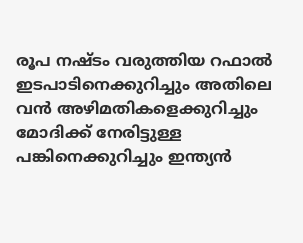രൂപ നഷ്ടം വരുത്തിയ റഫാൽ ഇടപാടിനെക്കുറിച്ചും അതിലെ വന്‍ അഴിമതികളെക്കുറിച്ചും മോദിക്ക് നേരിട്ടുള്ള പങ്കിനെക്കുറിച്ചും ഇന്ത്യന്‍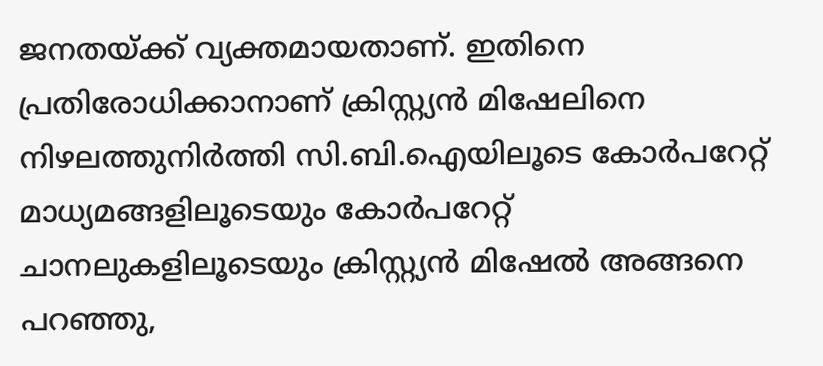ജനതയ്ക്ക് വ്യക്തമായതാണ്. ഇതിനെ പ്രതിരോധിക്കാനാണ് ക്രിസ്റ്റ്യന്‍ മിഷേലിനെ നിഴലത്തുനിര്‍ത്തി സി.ബി.ഐയിലൂടെ കോര്‍പറേറ്റ് മാധ്യമങ്ങളിലൂടെയും കോര്‍പറേറ്റ് ചാനലുകളിലൂടെയും ക്രിസ്റ്റ്യന്‍ മിഷേല്‍ അങ്ങനെ പറഞ്ഞു,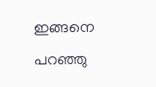ഇങ്ങനെ പറഞ്ഞു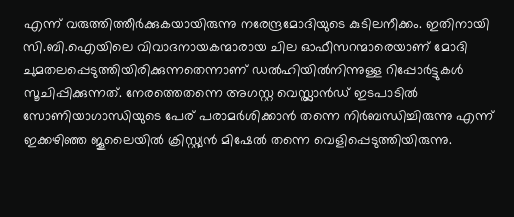എന്ന് വരുത്തിത്തീര്‍ക്കുകയായിരുന്നു നരേന്ദ്രമോദിയുടെ കുടിലനീക്കം. ഇതിനായി സി.ബി.ഐയിലെ വിവാദനായകന്മാരായ ചില ഓഫീസറന്മാരെയാണ് മോദി ചുമതലപ്പെടുത്തിയിരിക്കുന്നതെന്നാണ് ഡല്‍ഹിയില്‍നിന്നുള്ള റിപ്പോര്‍ട്ടുകള്‍ സൂചിപ്പിക്കുന്നത്. നേരത്തെതന്നെ അഗസ്റ്റ വെസ്റ്റ്ലാന്‍ഡ് ഇടപാടില്‍ സോണിയാഗാന്ധിയുടെ പേര് പരാമര്‍ശിക്കാന്‍ തന്നെ നിര്‍ബന്ധിച്ചിരുന്നു എന്ന് ഇക്കഴിഞ്ഞ ജൂലൈയില്‍ ക്രിസ്റ്റ്യന്‍ മിഷേല്‍ തന്നെ വെളിപ്പെടുത്തിയിരുന്നു.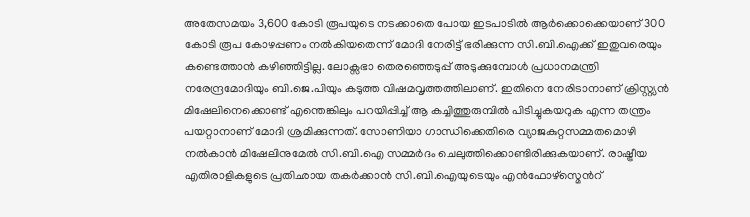അതേസമയം 3,600 കോടി രൂപയുടെ നടക്കാതെ പോയ ഇടപാടില്‍ ആര്‍ക്കൊക്കെയാണ് 300 കോടി രൂപ കോഴപ്പണം നല്‍കിയതെന്ന് മോദി നേരിട്ട് ഭരിക്കുന്ന സി.ബി.ഐക്ക് ഇതുവരെയും കണ്ടെത്താന്‍ കഴിഞ്ഞിട്ടില്ല. ലോക്സഭാ തെരഞ്ഞെടുപ്പ് അടുക്കുമ്പോള്‍ പ്രധാനമന്ത്രി നരേന്ദ്രമോദിയും ബി.ജെ.പിയും കടുത്ത വിഷമവൃത്തത്തിലാണ്. ഇതിനെ നേരിടാനാണ് ക്രിസ്റ്റ്യന്‍ മിഷേലിനെക്കൊണ്ട് എന്തെങ്കിലും പറയിപ്പിച്ച് ആ കച്ചിത്തുരുമ്പില്‍‌ പിടിച്ചുകയറുക എന്ന തന്ത്രം പയറ്റാനാണ് മോദി ശ്രമിക്കുന്നത്. സോണിയാ ഗാന്ധിക്കെതിരെ വ്യാജകുറ്റസമ്മതമൊഴി നല്‍കാന്‍ മിഷേലിനുമേല്‍ സി.ബി.ഐ സമ്മര്‍ദം ചെലുത്തിക്കൊണ്ടിരിക്കുകയാണ്. രാഷ്ട്രീയ എതിരാളികളുടെ പ്രതിഛായ തകര്‍ക്കാന്‍ സി.ബി.ഐയുടെയും എന്‍ഫോഴ്സ്മെന്‍റ്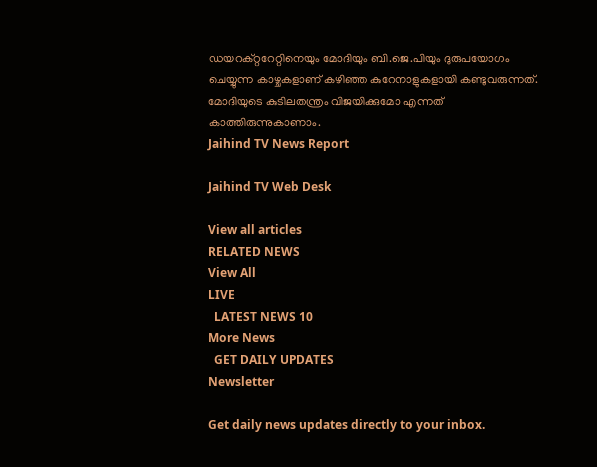ഡയറക്റ്ററേറ്റിനെയും മോദിയും ബി.ജെ.പിയും ദുരുപയോഗം ചെയ്യുന്ന കാഴ്ചകളാണ് കഴിഞ്ഞ കുറേനാളുകളായി കണ്ടുവരുന്നത്. മോദിയുടെ കുടിലതന്ത്രം വിജയിക്കുമോ എന്നത് കാത്തിരുന്നുകാണാം.
Jaihind TV News Report

Jaihind TV Web Desk

View all articles
RELATED NEWS
View All
LIVE
  LATEST NEWS 10
More News
  GET DAILY UPDATES
Newsletter

Get daily news updates directly to your inbox.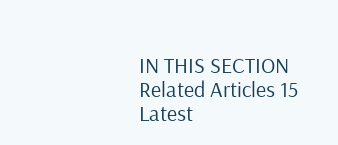IN THIS SECTION
Related Articles 15
Latest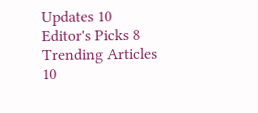Updates 10
Editor's Picks 8
Trending Articles 10